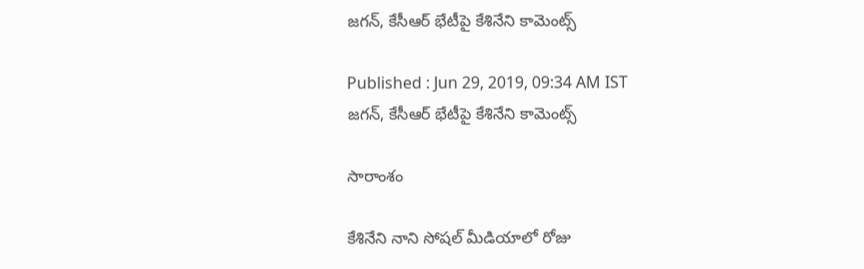జగన్, కేసీఆర్ భేటీపై కేశినేని కామెంట్స్

Published : Jun 29, 2019, 09:34 AM IST
జగన్, కేసీఆర్ భేటీపై కేశినేని కామెంట్స్

సారాంశం

కేశినేని నాని సోషల్ మీడియాలో రోజు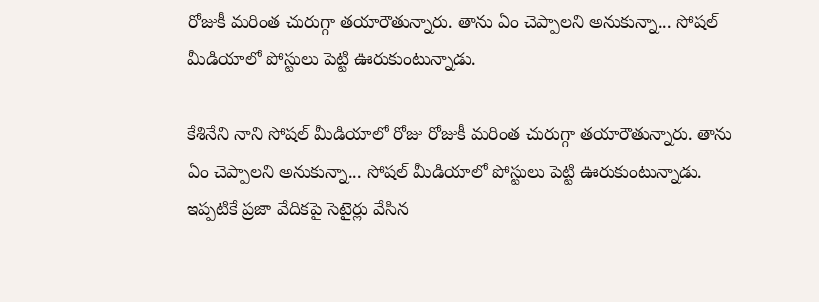రోజుకీ మరింత చురుగ్గా తయారౌతున్నారు. తాను ఏం చెప్పాలని అనుకున్నా... సోషల్ మీడియాలో పోస్టులు పెట్టి ఊరుకుంటున్నాడు.

కేశినేని నాని సోషల్ మీడియాలో రోజు రోజుకీ మరింత చురుగ్గా తయారౌతున్నారు. తాను ఏం చెప్పాలని అనుకున్నా... సోషల్ మీడియాలో పోస్టులు పెట్టి ఊరుకుంటున్నాడు. ఇప్పటికే ప్రజా వేదికపై సెటైర్లు వేసిన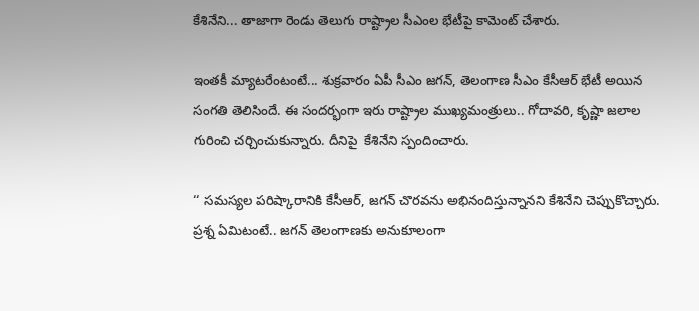కేశినేని... తాజాగా రెండు తెలుగు రాష్ట్రాల సీఎంల భేటీపై కామెంట్ చేశారు.

ఇంతకీ మ్యాటరేంటంటే... శుక్రవారం ఏపీ సీఎం జగన్, తెలంగాణ సీఎం కేసీఆర్ భేటీ అయిన సంగతి తెలిసిందే. ఈ సందర్భంగా ఇరు రాష్ట్రాల ముఖ్యమంత్రులు.. గోదావరి, కృష్ణా జలాల గురించి చర్చించుకున్నారు. దీనిపై  కేశినేని స్పందించారు.

‘‘ సమస్యల పరిష్కారానికి కేసీఆర్, జగన్ చొరవను అభినందిస్తున్నానని కేశినేని చెప్పుకొచ్చారు. ప్రశ్న ఏమిటంటే.. జగన్ తెలంగాణకు అనుకూలంగా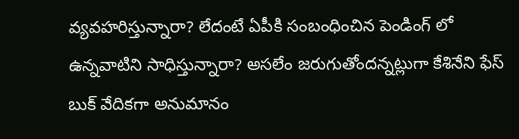వ్యవహరిస్తున్నారా? లేదంటే ఏపీకి సంబంధించిన పెండింగ్ లో ఉన్నవాటిని సాధిస్తున్నారా? అసలేం జరుగుతోందన్నట్లుగా కేశినేని ఫేస్ బుక్ వేదికగా అనుమానం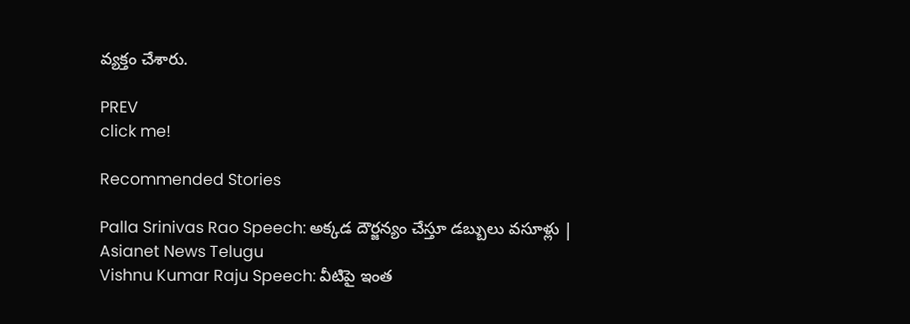వ్యక్తం చేశారు.

PREV
click me!

Recommended Stories

Palla Srinivas Rao Speech: అక్కడ దౌర్జన్యం చేస్తూ డబ్బులు వసూళ్లు | Asianet News Telugu
Vishnu Kumar Raju Speech: వీటిపై ఇంత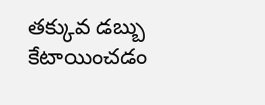తక్కువ డబ్బు కేటాయించడం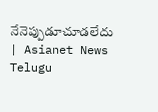నేనెప్పుడూచూడలేదు | Asianet News Telugu